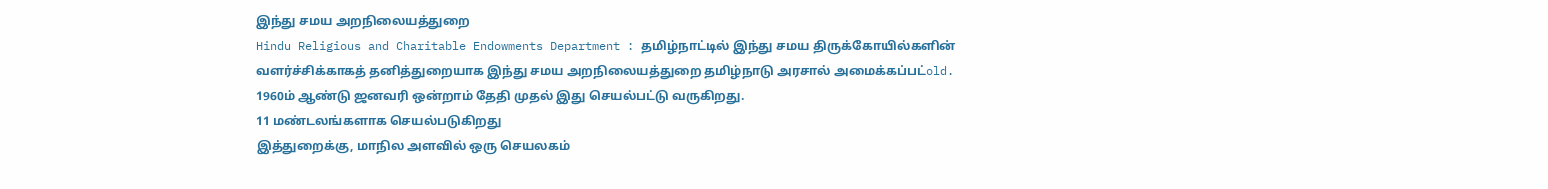இந்து சமய அறநிலையத்துறை
Hindu Religious and Charitable Endowments Department : தமிழ்நாட்டில் இந்து சமய திருக்கோயில்களின் வளர்ச்சிக்காகத் தனித்துறையாக இந்து சமய அறநிலையத்துறை தமிழ்நாடு அரசால் அமைக்கப்பட்old. 1960ம் ஆண்டு ஜனவரி ஒன்றாம் தேதி முதல் இது செயல்பட்டு வருகிறது.
11 மண்டலங்களாக செயல்படுகிறது
இத்துறைக்கு, மாநில அளவில் ஒரு செயலகம்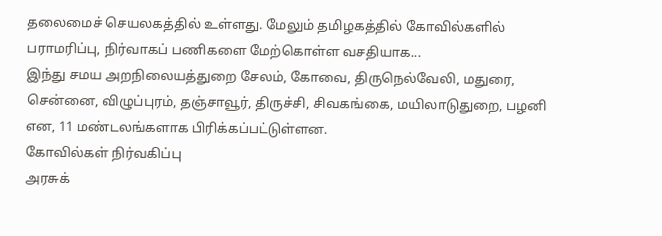தலைமைச் செயலகத்தில் உள்ளது. மேலும் தமிழகத்தில் கோவில்களில் பராமரிப்பு, நிர்வாகப் பணிகளை மேற்கொள்ள வசதியாக...
இந்து சமய அறநிலையத்துறை சேலம், கோவை, திருநெல்வேலி, மதுரை, சென்னை, விழுப்புரம், தஞ்சாவூர், திருச்சி, சிவகங்கை, மயிலாடுதுறை, பழனி என, 11 மண்டலங்களாக பிரிக்கப்பட்டுள்ளன.
கோவில்கள் நிர்வகிப்பு
அரசுக்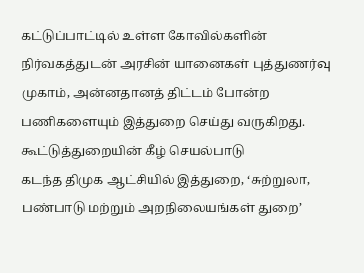கட்டுப்பாட்டில் உள்ள கோவில்களின் நிர்வகத்துடன் அரசின் யானைகள் புத்துணர்வு முகாம், அன்னதானத் திட்டம் போன்ற பணிகளையும் இத்துறை செய்து வருகிறது.
கூட்டுத்துறையின் கீழ் செயல்பாடு
கடந்த திமுக ஆட்சியில் இத்துறை, ‘சுற்றுலா, பண்பாடு மற்றும் அறநிலையங்கள் துறை’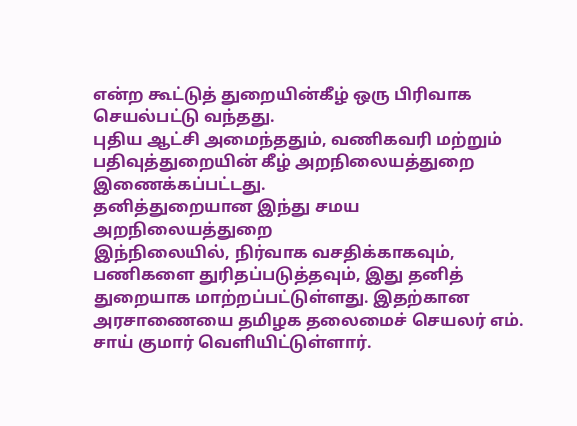என்ற கூட்டுத் துறையின்கீழ் ஒரு பிரிவாக செயல்பட்டு வந்தது.
புதிய ஆட்சி அமைந்ததும், வணிகவரி மற்றும் பதிவுத்துறையின் கீழ் அறநிலையத்துறை இணைக்கப்பட்டது.
தனித்துறையான இந்து சமய அறநிலையத்துறை
இந்நிலையில், நிர்வாக வசதிக்காகவும், பணிகளை துரிதப்படுத்தவும், இது தனித் துறையாக மாற்றப்பட்டுள்ளது. இதற்கான அரசாணையை தமிழக தலைமைச் செயலர் எம். சாய் குமார் வெளியிட்டுள்ளார்.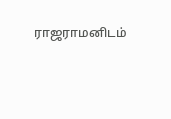ராஜராமனிடம்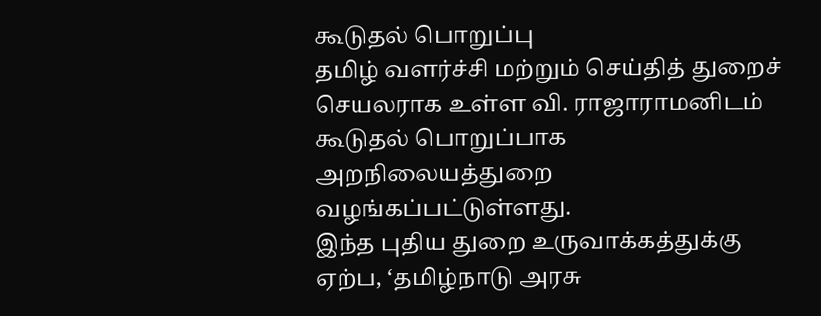கூடுதல் பொறுப்பு
தமிழ் வளர்ச்சி மற்றும் செய்தித் துறைச் செயலராக உள்ள வி. ராஜாராமனிடம் கூடுதல் பொறுப்பாக அறநிலையத்துறை வழங்கப்பட்டுள்ளது.
இந்த புதிய துறை உருவாக்கத்துக்கு ஏற்ப, ‘தமிழ்நாடு அரசு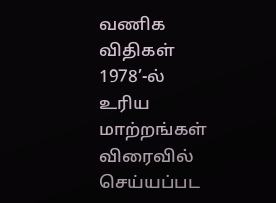வணிக விதிகள் 1978’-ல் உரிய மாற்றங்கள் விரைவில் செய்யப்பட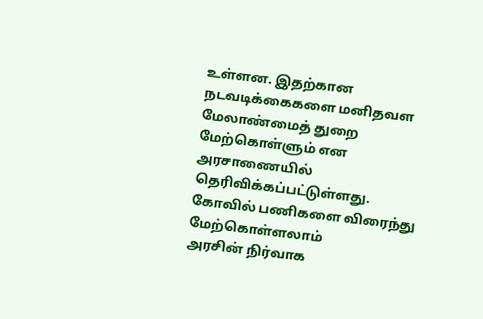உள்ளன. இதற்கான நடவடிக்கைகளை மனிதவள மேலாண்மைத் துறை மேற்கொள்ளும் என அரசாணையில் தெரிவிக்கப்பட்டுள்ளது.
கோவில் பணிகளை விரைந்து மேற்கொள்ளலாம்
அரசின் நிர்வாக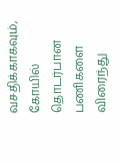வசதிக்காகவும், கோயில் தொடர்பான பணிகளை விரைந்து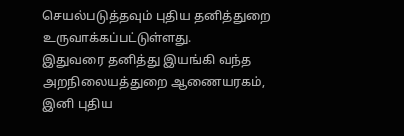செயல்படுத்தவும் புதிய தனித்துறை உருவாக்கப்பட்டுள்ளது.
இதுவரை தனித்து இயங்கி வந்த அறநிலையத்துறை ஆணையரகம், இனி புதிய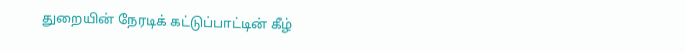துறையின் நேரடிக் கட்டுப்பாட்டின் கீழ்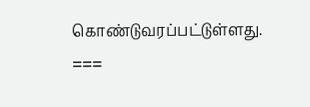கொண்டுவரப்பட்டுள்ளது.
===